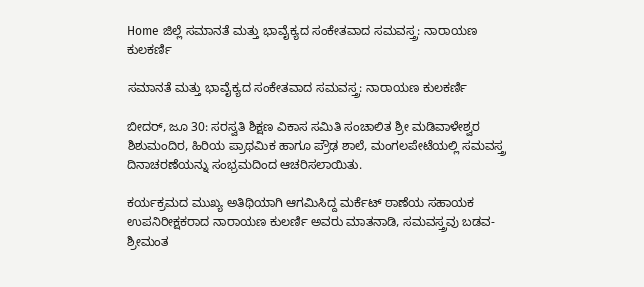Home ಜಿಲ್ಲೆ ಸಮಾನತೆ ಮತ್ತು ಭಾವೈಕ್ಯದ ಸಂಕೇತವಾದ ಸಮವಸ್ತ್ರ: ನಾರಾಯಣ ಕುಲಕರ್ಣಿ

ಸಮಾನತೆ ಮತ್ತು ಭಾವೈಕ್ಯದ ಸಂಕೇತವಾದ ಸಮವಸ್ತ್ರ: ನಾರಾಯಣ ಕುಲಕರ್ಣಿ

ಬೀದರ್, ಜೂ 30: ಸರಸ್ವತಿ ಶಿಕ್ಷಣ ವಿಕಾಸ ಸಮಿತಿ ಸಂಚಾಲಿತ ಶ್ರೀ ಮಡಿವಾಳೇಶ್ವರ ಶಿಶುಮಂದಿರ, ಹಿರಿಯ ಪ್ರಾಥಮಿಕ ಹಾಗೂ ಪ್ರೌಢ ಶಾಲೆ, ಮಂಗಲಪೇಟೆಯಲ್ಲಿ ಸಮವಸ್ತ್ರ ದಿನಾಚರಣೆಯನ್ನು ಸಂಭ್ರಮದಿಂದ ಆಚರಿಸಲಾಯಿತು.

ಕರ್ಯಕ್ರಮದ ಮುಖ್ಯ ಅತಿಥಿಯಾಗಿ ಆಗಮಿಸಿದ್ದ ಮರ್ಕೆಟ್ ಠಾಣೆಯ ಸಹಾಯಕ ಉಪನಿರೀಕ್ಷಕರಾದ ನಾರಾಯಣ ಕುಲರ್ಣಿ ಅವರು ಮಾತನಾಡಿ, ಸಮವಸ್ತ್ರವು ಬಡವ-ಶ್ರೀಮಂತ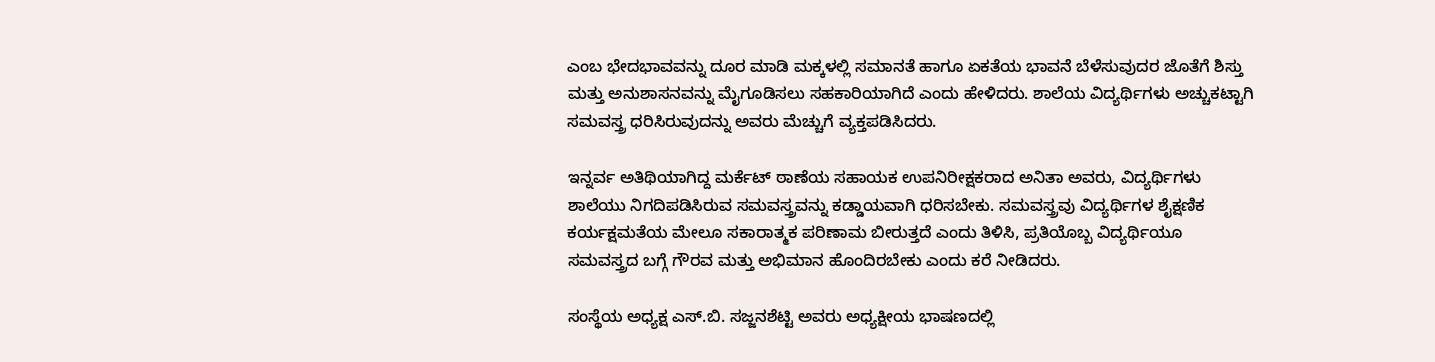ಎಂಬ ಭೇದಭಾವವನ್ನು ದೂರ ಮಾಡಿ ಮಕ್ಕಳಲ್ಲಿ ಸಮಾನತೆ ಹಾಗೂ ಏಕತೆಯ ಭಾವನೆ ಬೆಳೆಸುವುದರ ಜೊತೆಗೆ ಶಿಸ್ತು ಮತ್ತು ಅನುಶಾಸನವನ್ನು ಮೈಗೂಡಿಸಲು ಸಹಕಾರಿಯಾಗಿದೆ ಎಂದು ಹೇಳಿದರು. ಶಾಲೆಯ ವಿದ್ಯರ್ಥಿಗಳು ಅಚ್ಚುಕಟ್ಟಾಗಿ ಸಮವಸ್ತ್ರ ಧರಿಸಿರುವುದನ್ನು ಅವರು ಮೆಚ್ಚುಗೆ ವ್ಯಕ್ತಪಡಿಸಿದರು.

ಇನ್ನರ್ವ ಅತಿಥಿಯಾಗಿದ್ದ ಮರ್ಕೆಟ್ ಠಾಣೆಯ ಸಹಾಯಕ ಉಪನಿರೀಕ್ಷಕರಾದ ಅನಿತಾ ಅವರು, ವಿದ್ಯರ್ಥಿಗಳು ಶಾಲೆಯು ನಿಗದಿಪಡಿಸಿರುವ ಸಮವಸ್ತ್ರವನ್ನು ಕಡ್ಡಾಯವಾಗಿ ಧರಿಸಬೇಕು. ಸಮವಸ್ತ್ರವು ವಿದ್ಯರ್ಥಿಗಳ ಶೈಕ್ಷಣಿಕ ಕರ್ಯಕ್ಷಮತೆಯ ಮೇಲೂ ಸಕಾರಾತ್ಮಕ ಪರಿಣಾಮ ಬೀರುತ್ತದೆ ಎಂದು ತಿಳಿಸಿ, ಪ್ರತಿಯೊಬ್ಬ ವಿದ್ಯರ್ಥಿಯೂ ಸಮವಸ್ತ್ರದ ಬಗ್ಗೆ ಗೌರವ ಮತ್ತು ಅಭಿಮಾನ ಹೊಂದಿರಬೇಕು ಎಂದು ಕರೆ ನೀಡಿದರು.

ಸಂಸ್ಥೆಯ ಅಧ್ಯಕ್ಷ ಎಸ್.ಬಿ. ಸಜ್ಜನಶೆಟ್ಟಿ ಅವರು ಅಧ್ಯಕ್ಷೀಯ ಭಾಷಣದಲ್ಲಿ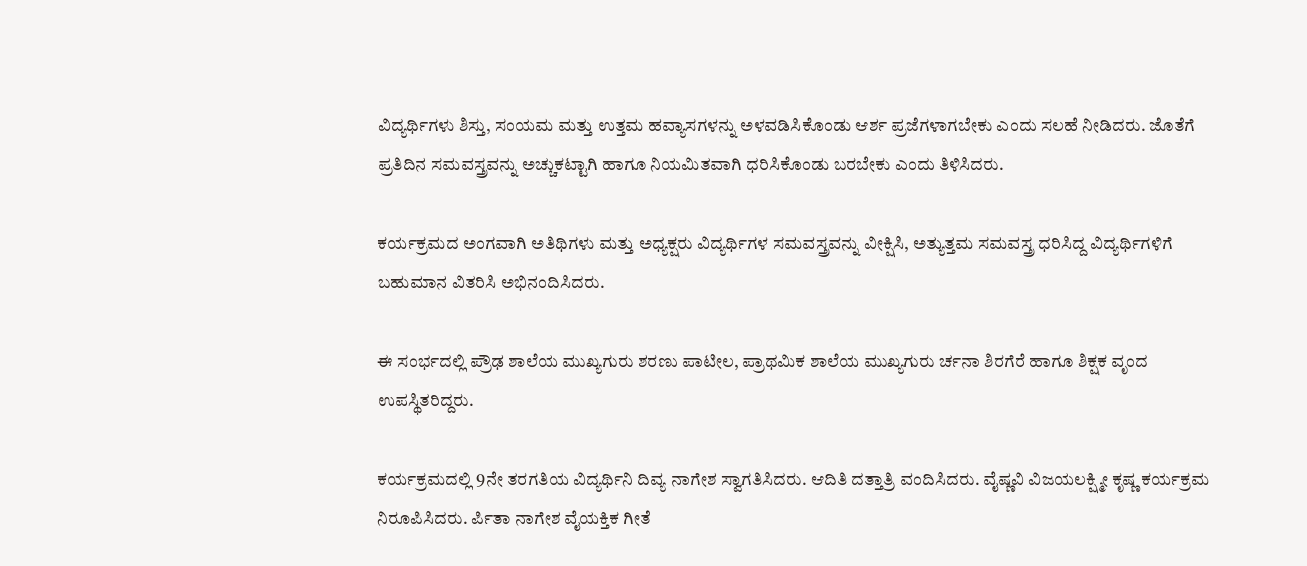ವಿದ್ಯರ್ಥಿಗಳು ಶಿಸ್ತು, ಸಂಯಮ ಮತ್ತು ಉತ್ತಮ ಹವ್ಯಾಸಗಳನ್ನು ಅಳವಡಿಸಿಕೊಂಡು ಆರ್ಶ ಪ್ರಜೆಗಳಾಗಬೇಕು ಎಂದು ಸಲಹೆ ನೀಡಿದರು. ಜೊತೆಗೆ ಪ್ರತಿದಿನ ಸಮವಸ್ತ್ರವನ್ನು ಅಚ್ಚುಕಟ್ಟಾಗಿ ಹಾಗೂ ನಿಯಮಿತವಾಗಿ ಧರಿಸಿಕೊಂಡು ಬರಬೇಕು ಎಂದು ತಿಳಿಸಿದರು.

ಕರ್ಯಕ್ರಮದ ಅಂಗವಾಗಿ ಅತಿಥಿಗಳು ಮತ್ತು ಅಧ್ಯಕ್ಷರು ವಿದ್ಯರ್ಥಿಗಳ ಸಮವಸ್ತ್ರವನ್ನು ವೀಕ್ಷಿಸಿ, ಅತ್ಯುತ್ತಮ ಸಮವಸ್ತ್ರ ಧರಿಸಿದ್ದ ವಿದ್ಯರ್ಥಿಗಳಿಗೆ ಬಹುಮಾನ ವಿತರಿಸಿ ಅಭಿನಂದಿಸಿದರು.

ಈ ಸಂರ್ಭದಲ್ಲಿ ಪ್ರೌಢ ಶಾಲೆಯ ಮುಖ್ಯಗುರು ಶರಣು ಪಾಟೀಲ, ಪ್ರಾಥಮಿಕ ಶಾಲೆಯ ಮುಖ್ಯಗುರು ರ್ಚನಾ ಶಿರಗೆರೆ ಹಾಗೂ ಶಿಕ್ಷಕ ವೃಂದ ಉಪಸ್ಥಿತರಿದ್ದರು.

ಕರ್ಯಕ್ರಮದಲ್ಲಿ 9ನೇ ತರಗತಿಯ ವಿದ್ಯರ್ಥಿನಿ ದಿವ್ಯ ನಾಗೇಶ ಸ್ವಾಗತಿಸಿದರು. ಆದಿತಿ ದತ್ತಾತ್ರಿ ವಂದಿಸಿದರು. ವೈಷ್ಣವಿ ವಿಜಯಲಕ್ಷ್ಮೀ ಕೃಷ್ಣ ಕರ್ಯಕ್ರಮ ನಿರೂಪಿಸಿದರು. ರ್ಪಿತಾ ನಾಗೇಶ ವೈಯಕ್ತಿಕ ಗೀತೆ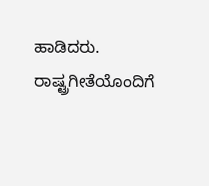ಹಾಡಿದರು. ರಾಷ್ಟ್ರಗೀತೆಯೊಂದಿಗೆ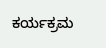ಕರ್ಯಕ್ರಮ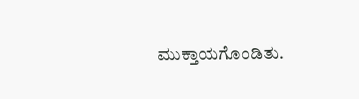ಮುಕ್ತಾಯಗೊಂಡಿತು.